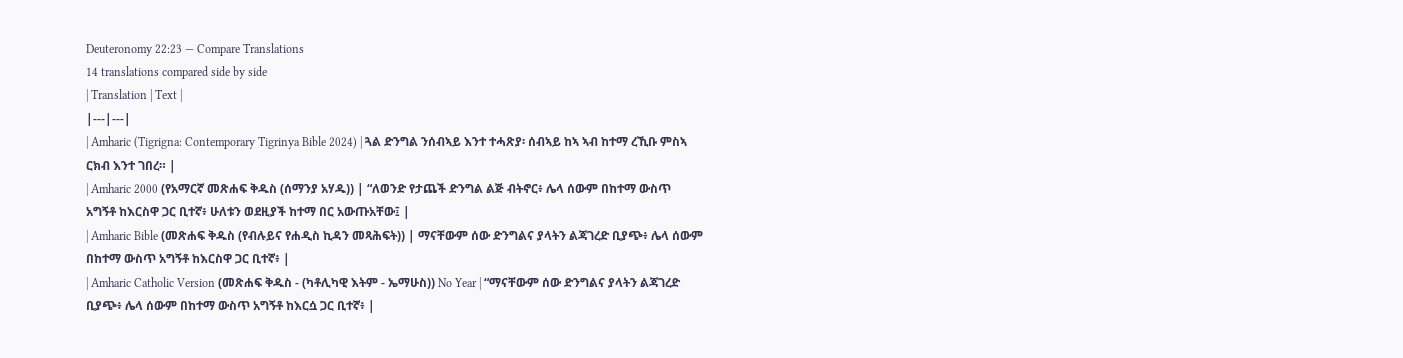Deuteronomy 22:23 — Compare Translations
14 translations compared side by side
| Translation | Text |
|---|---|
| Amharic (Tigrigna: Contemporary Tigrinya Bible 2024) | ጓል ድንግል ንሰብኣይ እንተ ተሓጽያ፡ ሰብኣይ ከኣ ኣብ ከተማ ረኺቡ ምስኣ ርክብ እንተ ገበረ። |
| Amharic 2000 (የአማርኛ መጽሐፍ ቅዱስ (ሰማንያ አሃዱ)) | “ለወንድ የታጨች ድንግል ልጅ ብትኖር፥ ሌላ ሰውም በከተማ ውስጥ አግኝቶ ከእርስዋ ጋር ቢተኛ፥ ሁለቱን ወደዚያች ከተማ በር አውጡአቸው፤ |
| Amharic Bible (መጽሐፍ ቅዱስ (የብሉይና የሐዲስ ኪዳን መጻሕፍት)) | ማናቸውም ሰው ድንግልና ያላትን ልጃገረድ ቢያጭ፥ ሌላ ሰውም በከተማ ውስጥ አግኝቶ ከእርስዋ ጋር ቢተኛ፥ |
| Amharic Catholic Version (መጽሐፍ ቅዱስ - (ካቶሊካዊ እትም - ኤማሁስ)) No Year | “ማናቸውም ሰው ድንግልና ያላትን ልጃገረድ ቢያጭ፥ ሌላ ሰውም በከተማ ውስጥ አግኝቶ ከእርሷ ጋር ቢተኛ፥ |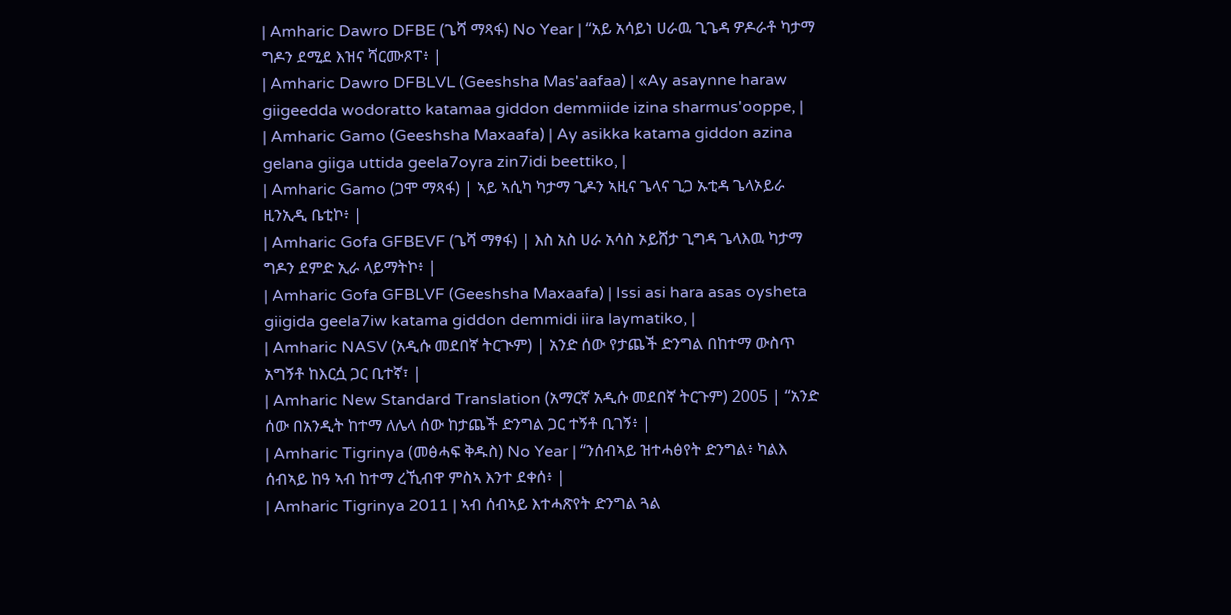| Amharic Dawro DFBE (ጌሻ ማጻፋ) No Year | “አይ አሳይነ ሀራዉ ጊጌዳ ዎዶራቶ ካታማ ግዶን ደሚደ እዝና ሻርሙጾፐ፥ |
| Amharic Dawro DFBLVL (Geeshsha Mas'aafaa) | «Ay asaynne haraw giigeedda wodoratto katamaa giddon demmiide izina sharmus'ooppe, |
| Amharic Gamo (Geeshsha Maxaafa) | Ay asikka katama giddon azina gelana giiga uttida geela7oyra zin7idi beettiko, |
| Amharic Gamo (ጋሞ ማጻፋ) | ኣይ ኣሲካ ካታማ ጊዶን ኣዚና ጌላና ጊጋ ኡቲዳ ጌላኦይራ ዚንኢዲ ቤቲኮ፥ |
| Amharic Gofa GFBEVF (ጌሻ ማፃፋ) | እስ አስ ሀራ አሳስ ኦይሸታ ጊግዳ ጌላእዉ ካታማ ግዶን ደምድ ኢራ ላይማትኮ፥ |
| Amharic Gofa GFBLVF (Geeshsha Maxaafa) | Issi asi hara asas oysheta giigida geela7iw katama giddon demmidi iira laymatiko, |
| Amharic NASV (አዲሱ መደበኛ ትርጒም) | አንድ ሰው የታጨች ድንግል በከተማ ውስጥ አግኝቶ ከእርሷ ጋር ቢተኛ፣ |
| Amharic New Standard Translation (አማርኛ አዲሱ መደበኛ ትርጉም) 2005 | “አንድ ሰው በአንዲት ከተማ ለሌላ ሰው ከታጨች ድንግል ጋር ተኝቶ ቢገኝ፥ |
| Amharic Tigrinya (መፅሓፍ ቅዱስ) No Year | “ንሰብኣይ ዝተሓፅየት ድንግል፥ ካልእ ሰብኣይ ከዓ ኣብ ከተማ ረኺብዋ ምስኣ እንተ ደቀሰ፥ |
| Amharic Tigrinya 2011 | ኣብ ሰብኣይ እተሓጽየት ድንግል ጓል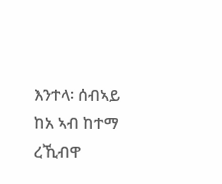እንተላ፡ ሰብኣይ ከአ ኣብ ከተማ ረኺብዋ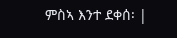ምስኣ እንተ ደቀሰ፡ |